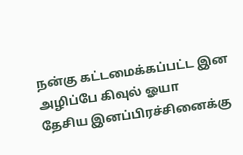நன்கு கட்டமைக்கப்பட்ட இன அழிப்பே கிவுல் ஓயா
தேசிய இனப்பிரச்சினைக்கு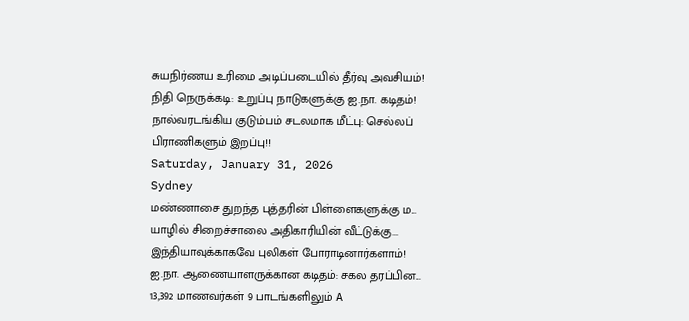சுயநிர்ணய உரிமை அடிப்படையில் தீர்வு அவசியம்!
நிதி நெருக்கடி: உறுப்பு நாடுகளுக்கு ஐ.நா. கடிதம்!
நால்வரடங்கிய குடும்பம் சடலமாக மீட்பு: செல்லப் பிராணிகளும் இறப்பு!!
Saturday, January 31, 2026
Sydney
மண்ணாசை துறந்த புத்தரின் பிள்ளைகளுக்கு ம...
யாழில் சிறைச்சாலை அதிகாரியின் வீட்டுக்கு...
இந்தியாவுக்காகவே புலிகள் போராடினார்களாம்!
ஐ.நா. ஆணையாளருக்கான கடிதம்: சகல தரப்பின...
13,392 மாணவர்கள் 9 பாடங்களிலும் A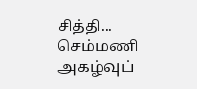சித்தி...
செம்மணி அகழ்வுப்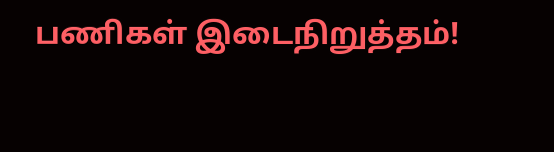பணிகள் இடைநிறுத்தம்!